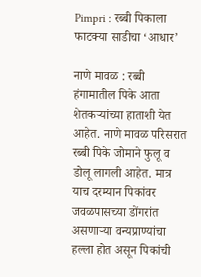Pimpri : रब्बी पिकाला फाटक्या साडीचा ‘आधार’

नाणे मावळ : रब्बी हंगामातील पिके आता शेतकऱ्यांच्या हाताशी येत आहेत. नाणे मावळ परिसरात रब्बी पिके जोमाने फुलू व डोलू लागली आहेत. मात्र याच दरम्यान पिकांवर जवळपासच्या डोंगरांत असणाऱ्या वन्यप्राण्यांचा हल्ला होत असून पिकांची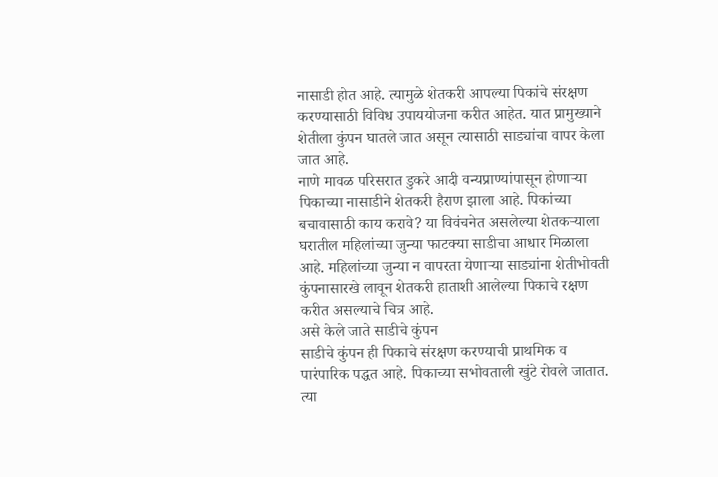नासाडी होत आहे. त्यामुळे शेतकरी आपल्या पिकांचे संरक्षण करण्यासाठी विविध उपाययोजना करीत आहेत. यात प्रामुख्याने शेतीला कुंपन घातले जात असून त्यासाठी साड्यांचा वापर केला जात आहे.
नाणे मावळ परिसरात डुकरे आदी वन्यप्राण्यांपासून होणाऱ्या पिकाच्या नासाडीने शेतकरी हैराण झाला आहे. पिकांच्या बचावासाठी काय करावे? या विवंचनेत असलेल्या शेतकऱ्याला घरातील महिलांच्या जुन्या फाटक्या साडीचा आधार मिळाला आहे. महिलांच्या जुन्या न वापरता येणाऱ्या साड्यांना शेतीभोवती कुंपनासारखे लावून शेतकरी हाताशी आलेल्या पिकाचे रक्षण करीत असल्याचे चित्र आहे.
असे केले जाते साडीचे कुंपन
साडीचे कुंपन ही पिकाचे संरक्षण करण्याची प्राथमिक व पारंपारिक पद्धत आहे. पिकाच्या सभोवताली खुंटे रोवले जातात. त्या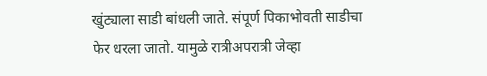खुंट्याला साडी बांधली जाते. संपूर्ण पिकाभोवती साडीचा फेर धरला जातो. यामुळे रात्रीअपरात्री जेव्हा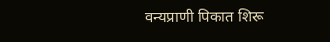वन्यप्राणी पिकात शिरू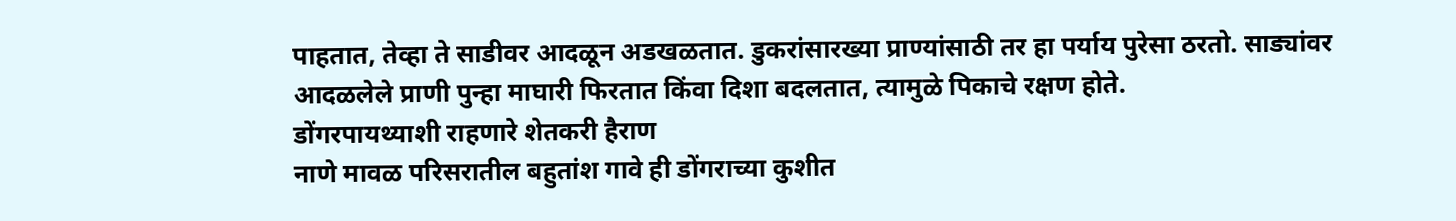पाहतात, तेव्हा ते साडीवर आदळून अडखळतात. डुकरांसारख्या प्राण्यांसाठी तर हा पर्याय पुरेसा ठरतो. साड्यांवर आदळलेले प्राणी पुन्हा माघारी फिरतात किंवा दिशा बदलतात, त्यामुळे पिकाचे रक्षण होते.
डोंगरपायथ्याशी राहणारे शेतकरी हैराण
नाणे मावळ परिसरातील बहुतांश गावे ही डोंगराच्या कुशीत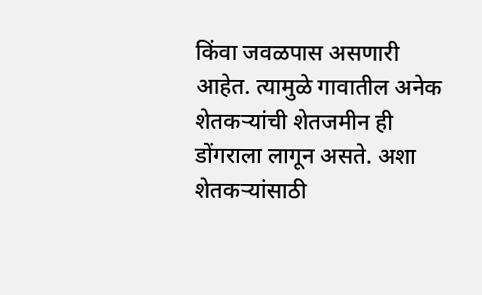किंवा जवळपास असणारी आहेत. त्यामुळे गावातील अनेक शेतकऱ्यांची शेतजमीन ही डोंगराला लागून असते. अशा शेतकऱ्यांसाठी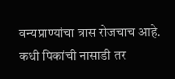वन्यप्राण्यांचा त्रास रोजचाच आहे. कधी पिकांची नासाडी तर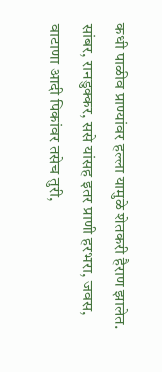कधी पाळीव प्राण्यांवर हल्ला यामुळे शेतकरी हैराण झालेत. सांबर, रानडुक्कर, ससे यांसह इतर प्राणी हरभरा, जवस, वाटाणा आदी पिकांवर तसेच तुरी,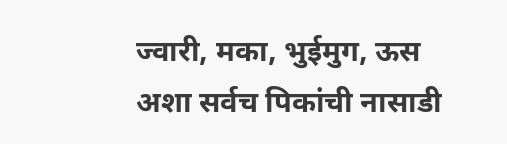ज्वारी, मका, भुईमुग, ऊस अशा सर्वच पिकांची नासाडी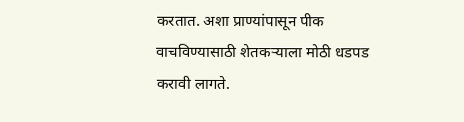करतात. अशा प्राण्यांपासून पीक वाचविण्यासाठी शेतकऱ्याला मोठी धडपड करावी लागते.